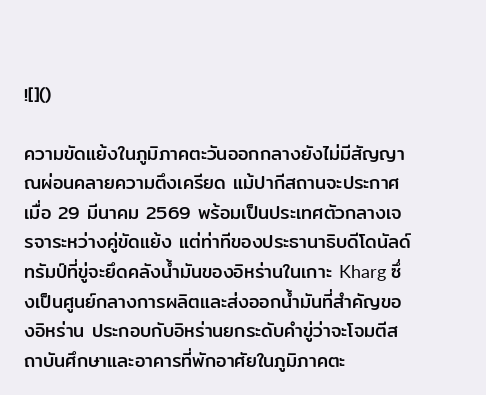![]()

ความขัดแย้งในภูมิภาคตะวันออกกลางยังไม่มีสัญญาณผ่อนคลายความตึงเครียด แม้ปากีสถานจะประกาศเมื่อ 29 มีนาคม 2569 พร้อมเป็นประเทศตัวกลางเจรจาระหว่างคู่ขัดแย้ง แต่ท่าทีของประธานาธิบดีโดนัลด์ ทรัมป์ที่ขู่จะยึดคลังน้ำมันของอิหร่านในเกาะ Kharg ซึ่งเป็นศูนย์กลางการผลิตและส่งออกน้ำมันที่สำคัญของอิหร่าน ประกอบกับอิหร่านยกระดับคำขู่ว่าจะโจมตีสถาบันศึกษาและอาคารที่พักอาศัยในภูมิภาคตะ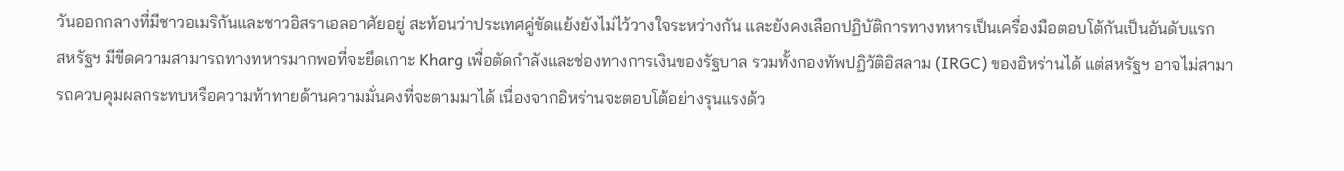วันออกกลางที่มีชาวอเมริกันและชาวอิสราเอลอาศัยอยู่ สะท้อนว่าประเทศคู่ขัดแย้งยังไม่ไว้วางใจระหว่างกัน และยังคงเลือกปฏิบัติการทางทหารเป็นเครื่องมือตอบโต้กันเป็นอันดับแรก
สหรัฐฯ มีขีดความสามารถทางทหารมากพอที่จะยึดเกาะ Kharg เพื่อตัดกำลังและช่องทางการเงินของรัฐบาล รวมทั้งกองทัพปฏิวัติอิสลาม (IRGC) ของอิหร่านได้ แต่สหรัฐฯ อาจไม่สามารถควบคุมผลกระทบหรือความท้าทายด้านความมั่นคงที่จะตามมาได้ เนื่องจากอิหร่านจะตอบโต้อย่างรุนแรงด้ว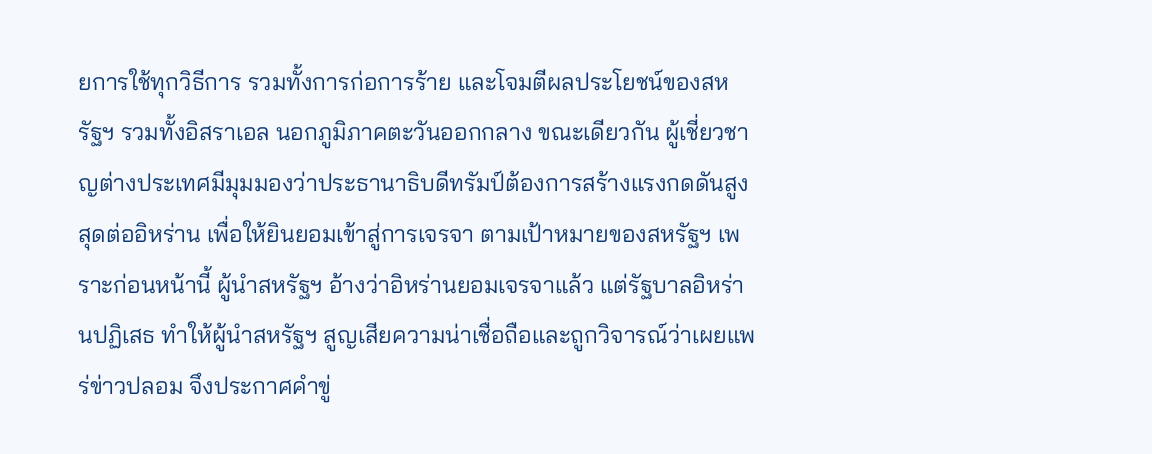ยการใช้ทุกวิธีการ รวมทั้งการก่อการร้าย และโจมตีผลประโยชน์ของสหรัฐฯ รวมทั้งอิสราเอล นอกภูมิภาคตะวันออกกลาง ขณะเดียวกัน ผู้เชี่ยวชาญต่างประเทศมีมุมมองว่าประธานาธิบดีทรัมป์ต้องการสร้างแรงกดดันสูงสุดต่ออิหร่าน เพื่อให้ยินยอมเข้าสู่การเจรจา ตามเป้าหมายของสหรัฐฯ เพราะก่อนหน้านี้ ผู้นำสหรัฐฯ อ้างว่าอิหร่านยอมเจรจาแล้ว แต่รัฐบาลอิหร่านปฏิเสธ ทำให้ผู้นำสหรัฐฯ สูญเสียความน่าเชื่อถือและถูกวิจารณ์ว่าเผยแพร่ข่าวปลอม จึงประกาศคำขู่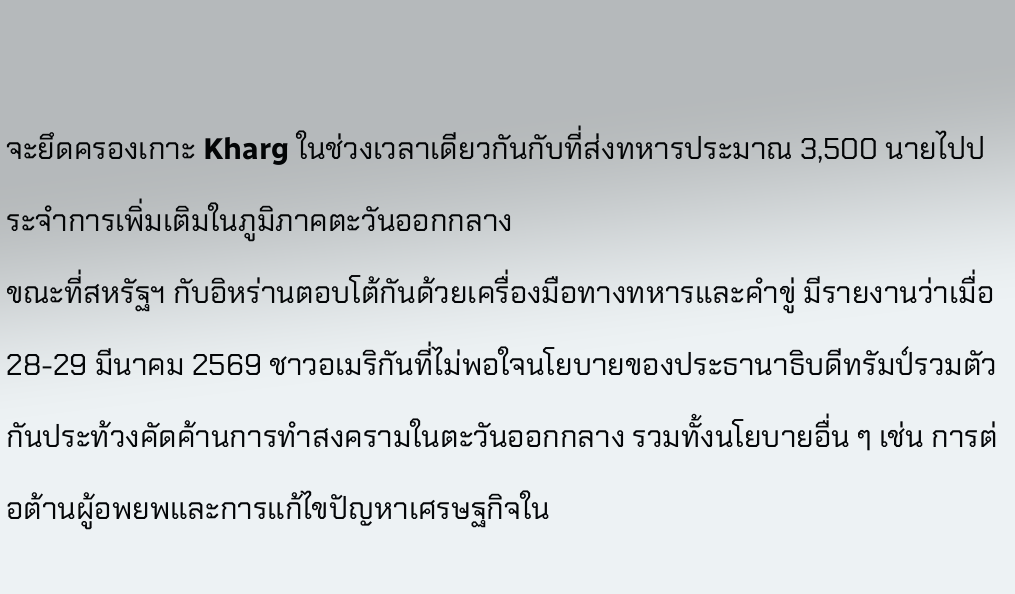จะยึดครองเกาะ Kharg ในช่วงเวลาเดียวกันกับที่ส่งทหารประมาณ 3,500 นายไปประจำการเพิ่มเติมในภูมิภาคตะวันออกกลาง
ขณะที่สหรัฐฯ กับอิหร่านตอบโต้กันด้วยเครื่องมือทางทหารและคำขู่ มีรายงานว่าเมื่อ 28-29 มีนาคม 2569 ชาวอเมริกันที่ไม่พอใจนโยบายของประธานาธิบดีทรัมป์รวมตัวกันประท้วงคัดค้านการทำสงครามในตะวันออกกลาง รวมทั้งนโยบายอื่น ๆ เช่น การต่อต้านผู้อพยพและการแก้ไขปัญหาเศรษฐกิจใน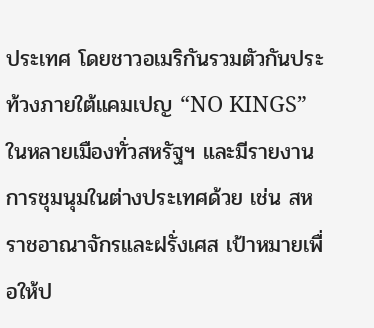ประเทศ โดยชาวอเมริกันรวมตัวกันประท้วงภายใต้แคมเปญ “NO KINGS” ในหลายเมืองทั่วสหรัฐฯ และมีรายงานการชุมนุมในต่างประเทศด้วย เช่น สหราชอาณาจักรและฝรั่งเศส เป้าหมายเพื่อให้ป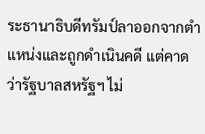ระธานาธิบดีทรัมป์ลาออกจากตำแหน่งและถูกดำเนินคดี แต่คาดว่ารัฐบาลสหรัฐฯ ไม่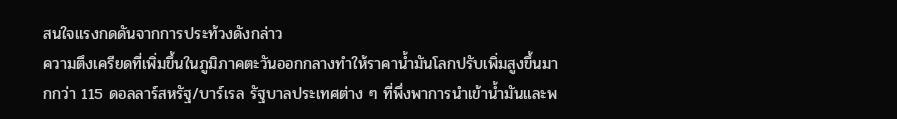สนใจแรงกดดันจากการประท้วงดังกล่าว
ความตึงเครียดที่เพิ่มขึ้นในภูมิภาคตะวันออกกลางทำให้ราคาน้ำมันโลกปรับเพิ่มสูงขึ้นมากกว่า 115 ดอลลาร์สหรัฐ/บาร์เรล รัฐบาลประเทศต่าง ๆ ที่พึ่งพาการนำเข้าน้ำมันและพ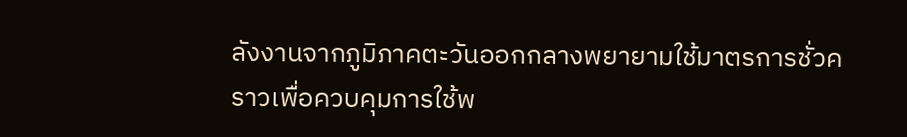ลังงานจากภูมิภาคตะวันออกกลางพยายามใช้มาตรการชั่วคราวเพื่อควบคุมการใช้พ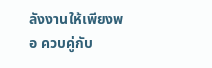ลังงานให้เพียงพอ ควบคู่กับ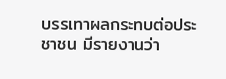บรรเทาผลกระทบต่อประชาชน มีรายงานว่า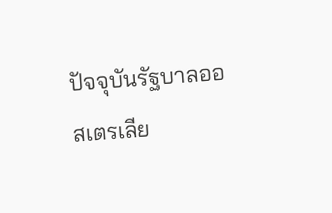ปัจจุบันรัฐบาลออสเตรเลีย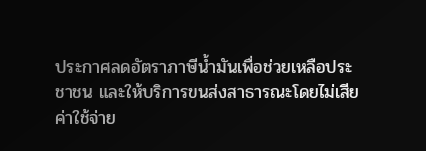ประกาศลดอัตราภาษีน้ำมันเพื่อช่วยเหลือประชาชน และให้บริการขนส่งสาธารณะโดยไม่เสียค่าใช้จ่าย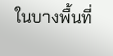ในบางพื้นที่